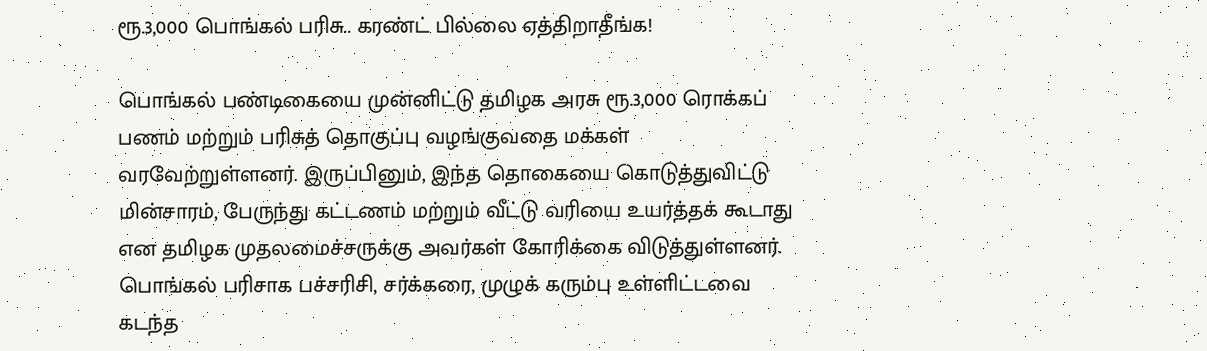ரூ.3,000 பொங்கல் பரிசு.. கரண்ட் பில்லை ஏத்திறாதீங்க!

பொங்கல் பண்டிகையை முன்னிட்டு தமிழக அரசு ரூ.3,000 ரொக்கப் பணம் மற்றும் பரிசுத் தொகுப்பு வழங்குவதை மக்கள் வரவேற்றுள்ளனர். இருப்பினும், இந்த தொகையை கொடுத்துவிட்டு மின்சாரம், பேருந்து கட்டணம் மற்றும் வீட்டு வரியை உயர்த்தக் கூடாது என தமிழக முதலமைச்சருக்கு அவர்கள் கோரிக்கை விடுத்துள்ளனர். பொங்கல் பரிசாக பச்சரிசி, சர்க்கரை, முழுக் கரும்பு உள்ளிட்டவை கடந்த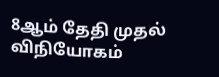8ஆம் தேதி முதல் விநியோகம்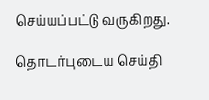செய்யப்பட்டு வருகிறது.

தொடர்புடைய செய்தி